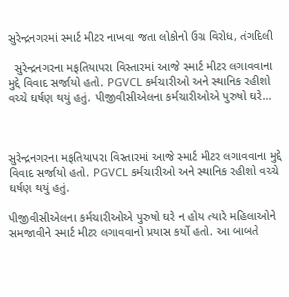સુરેન્દ્રનગરમાં સ્માર્ટ મીટર નાખવા જતા લોકોનો ઉગ્ર વિરોધ, તંગદિલી

  સુરેન્દ્રનગરના મફતિયાપરા વિસ્તારમાં આજે સ્માર્ટ મીટર લગાવવાના મુદ્દે વિવાદ સર્જાયો હતો. PGVCL કર્મચારીઓ અને સ્થાનિક રહીશો વચ્ચે ઘર્ષણ થયું હતું. પીજીવીસીએલના કર્મચારીઓએ પુરુષો ઘરે…



સુરેન્દ્રનગરના મફતિયાપરા વિસ્તારમાં આજે સ્માર્ટ મીટર લગાવવાના મુદ્દે વિવાદ સર્જાયો હતો. PGVCL કર્મચારીઓ અને સ્થાનિક રહીશો વચ્ચે ઘર્ષણ થયું હતું.

પીજીવીસીએલના કર્મચારીઓએ પુરુષો ઘરે ન હોય ત્યારે મહિલાઓને સમજાવીને સ્માર્ટ મીટર લગાવવાનો પ્રયાસ કર્યો હતો. આ બાબતે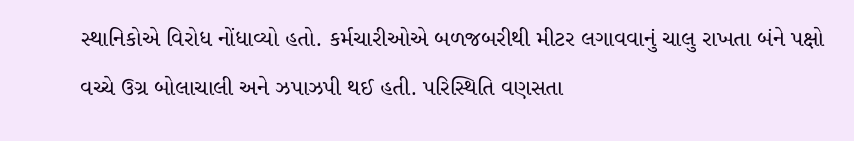સ્થાનિકોએ વિરોધ નોંધાવ્યો હતો. કર્મચારીઓએ બળજબરીથી મીટર લગાવવાનું ચાલુ રાખતા બંને પક્ષો વચ્ચે ઉગ્ર બોલાચાલી અને ઝપાઝપી થઈ હતી. પરિસ્થિતિ વણસતા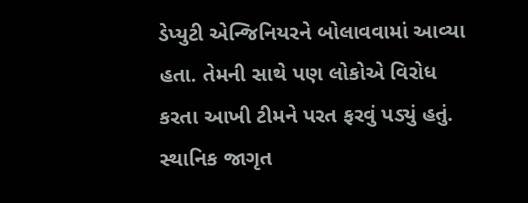ડેપ્યુટી એન્જિનિયરને બોલાવવામાં આવ્યા હતા. તેમની સાથે પણ લોકોએ વિરોધ કરતા આખી ટીમને પરત ફરવું પડ્યું હતું.
સ્થાનિક જાગૃત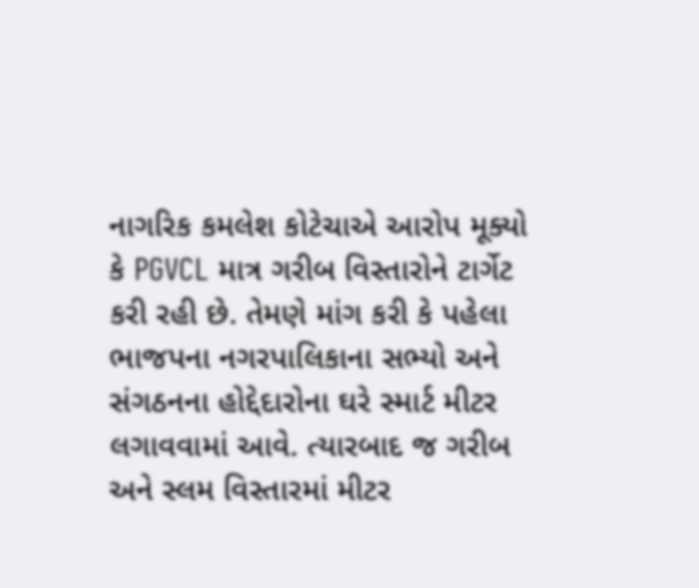નાગરિક કમલેશ કોટેચાએ આરોપ મૂક્યો કે PGVCL માત્ર ગરીબ વિસ્તારોને ટાર્ગેટ કરી રહી છે. તેમણે માંગ કરી કે પહેલા ભાજપના નગરપાલિકાના સભ્યો અને સંગઠનના હોદ્દેદારોના ઘરે સ્માર્ટ મીટર લગાવવામાં આવે. ત્યારબાદ જ ગરીબ અને સ્લમ વિસ્તારમાં મીટર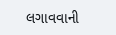લગાવવાની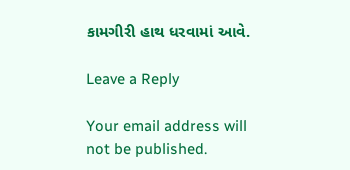કામગીરી હાથ ધરવામાં આવે.

Leave a Reply

Your email address will not be published.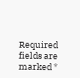Required fields are marked *